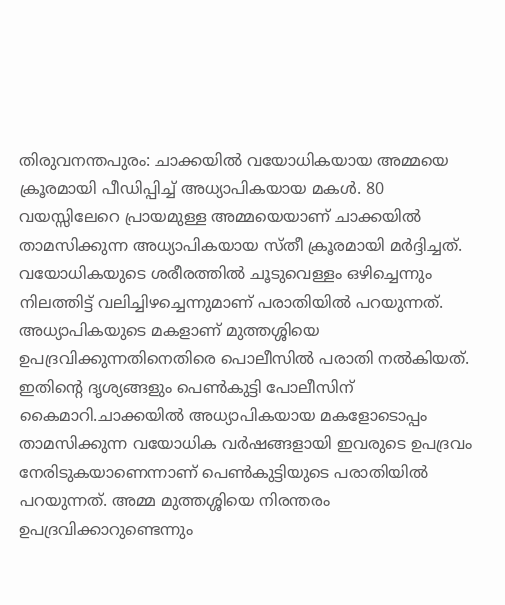തിരുവനന്തപുരം: ചാക്കയില്‍ വയോധികയായ അമ്മയെ ക്രൂരമായി പീഡിപ്പിച്ച് അധ്യാപികയായ മകൾ. 80 വയസ്സിലേറെ പ്രായമുള്ള അമ്മയെയാണ് ചാക്കയില്‍ താമസിക്കുന്ന അധ്യാപികയായ സ്തീ ക്രൂരമായി മർദ്ദിച്ചത്. വയോധികയുടെ ശരീരത്തില്‍ ചൂടുവെള്ളം ഒഴിച്ചെന്നും നിലത്തിട്ട് വലിച്ചിഴച്ചെന്നുമാണ് പരാതിയിൽ പറയുന്നത്. അധ്യാപികയുടെ മകളാണ് മുത്തശ്ശിയെ ഉപദ്രവിക്കുന്നതിനെതിരെ പൊലീസിൽ പരാതി നൽകിയത്. ഇതിന്റെ ദൃശ്യങ്ങളും പെണ്‍കുട്ടി പോലീസിന് കൈമാറി.ചാക്കയില്‍ അധ്യാപികയായ മകളോടൊപ്പം താമസിക്കുന്ന വയോധിക വര്‍ഷങ്ങളായി ഇവരുടെ ഉപദ്രവം നേരിടുകയാണെന്നാണ് പെണ്‍കുട്ടിയുടെ പരാതിയില്‍ പറയുന്നത്. അമ്മ മുത്തശ്ശിയെ നിരന്തരം ഉപദ്രവിക്കാറുണ്ടെന്നും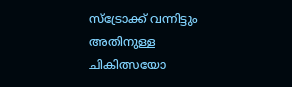സ്‌ട്രോക്ക് വന്നിട്ടും അതിനുള്ള ചികിത്സയോ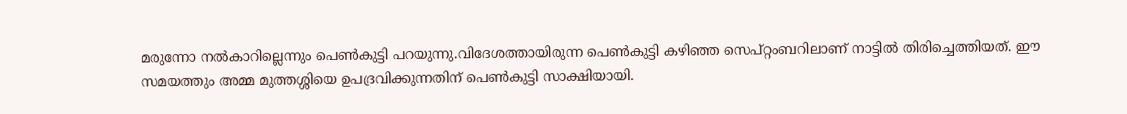മരുന്നോ നല്‍കാറില്ലെന്നും പെണ്‍കുട്ടി പറയുന്നു.വിദേശത്തായിരുന്ന പെണ്‍കുട്ടി കഴിഞ്ഞ സെപ്റ്റംബറിലാണ് നാട്ടില്‍ തിരിച്ചെത്തിയത്. ഈ സമയത്തും അമ്മ മുത്തശ്ശിയെ ഉപദ്രവിക്കുന്നതിന് പെണ്‍കുട്ടി സാക്ഷിയായി.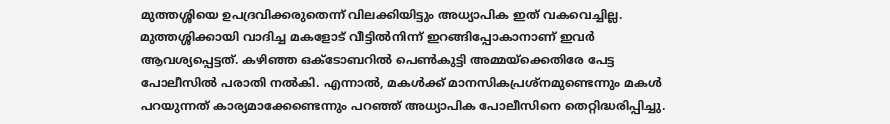മുത്തശ്ശിയെ ഉപദ്രവിക്കരുതെന്ന് വിലക്കിയിട്ടും അധ്യാപിക ഇത് വകവെച്ചില്ല. മുത്തശ്ശിക്കായി വാദിച്ച മകളോട് വീട്ടില്‍നിന്ന് ഇറങ്ങിപ്പോകാനാണ് ഇവര്‍ ആവശ്യപ്പെട്ടത്. കഴിഞ്ഞ ഒക്ടോബറില്‍ പെണ്‍കുട്ടി അമ്മയ്‌ക്കെതിരേ പേട്ട പോലീസില്‍ പരാതി നല്‍കി. എന്നാല്‍, മകള്‍ക്ക് മാനസികപ്രശ്‌നമുണ്ടെന്നും മകള്‍ പറയുന്നത് കാര്യമാക്കേണ്ടെന്നും പറഞ്ഞ് അധ്യാപിക പോലീസിനെ തെറ്റിദ്ധരിപ്പിച്ചു.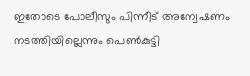ഇതോടെ പോലീസും പിന്നീട് അന്വേഷണം നടത്തിയില്ലെന്നും പെണ്‍കുട്ടി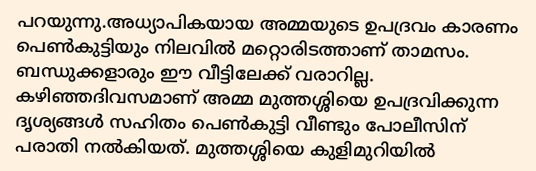പറയുന്നു.അധ്യാപികയായ അമ്മയുടെ ഉപദ്രവം കാരണം പെണ്‍കുട്ടിയും നിലവില്‍ മറ്റൊരിടത്താണ് താമസം. ബന്ധുക്കളാരും ഈ വീട്ടിലേക്ക് വരാറില്ല. കഴിഞ്ഞദിവസമാണ് അമ്മ മുത്തശ്ശിയെ ഉപദ്രവിക്കുന്ന ദൃശ്യങ്ങള്‍ സഹിതം പെണ്‍കുട്ടി വീണ്ടും പോലീസിന് പരാതി നല്‍കിയത്. മുത്തശ്ശിയെ കുളിമുറിയില്‍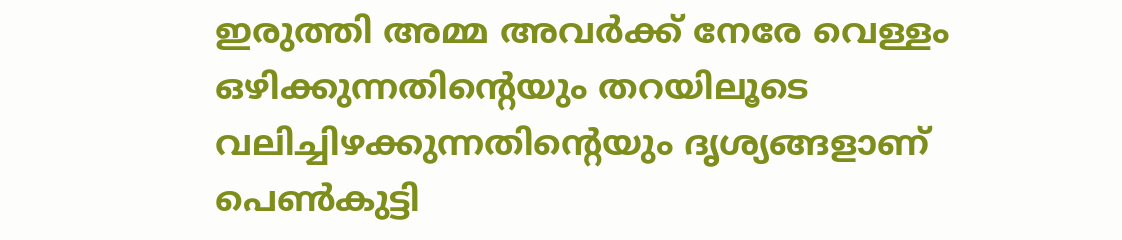ഇരുത്തി അമ്മ അവര്‍ക്ക് നേരേ വെള്ളം ഒഴിക്കുന്നതിന്റെയും തറയിലൂടെ വലിച്ചിഴക്കുന്നതിന്റെയും ദൃശ്യങ്ങളാണ് പെണ്‍കുട്ടി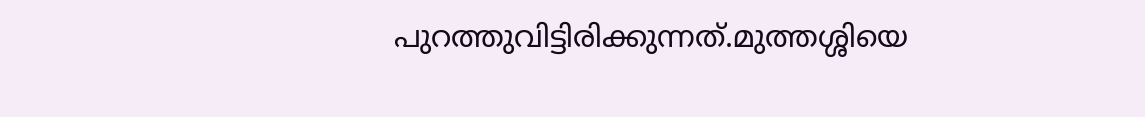പുറത്തുവിട്ടിരിക്കുന്നത്.മുത്തശ്ശിയെ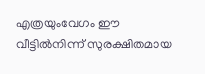എത്രയുംവേഗം ഈ വീട്ടില്‍നിന്ന് സുരക്ഷിതമായ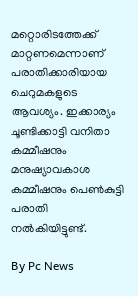മറ്റൊരിടത്തേക്ക് മാറ്റണമെന്നാണ് പരാതിക്കാരിയായ ചെറുമകളുടെ ആവശ്യം. ഇക്കാര്യം ചൂണ്ടിക്കാട്ടി വനിതാ കമ്മീഷനും മനുഷ്യാവകാശ കമ്മീഷനും പെണ്‍കുട്ടി പരാതി നല്‍കിയിട്ടുണ്ട്.

By Pc News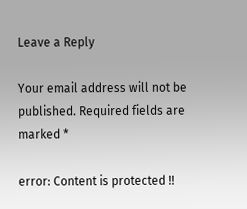Leave a Reply

Your email address will not be published. Required fields are marked *

error: Content is protected !!